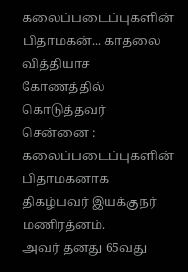கலைப்படைப்புகளின் பிதாமகன்... காதலை வித்தியாச கோணத்தில் கொடுத்தவர்
சென்னை : கலைப்படைப்புகளின் பிதாமகனாக திகழ்பவர் இயக்குநர் மணிரத்னம்.
அவர் தனது 65வது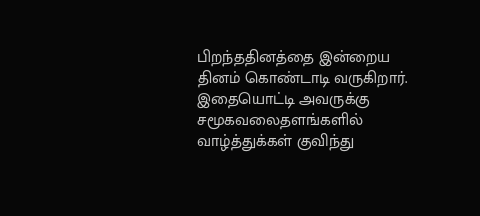பிறந்ததினத்தை இன்றைய தினம் கொண்டாடி வருகிறார்.
இதையொட்டி அவருக்கு சமூகவலைதளங்களில் வாழ்த்துக்கள் குவிந்து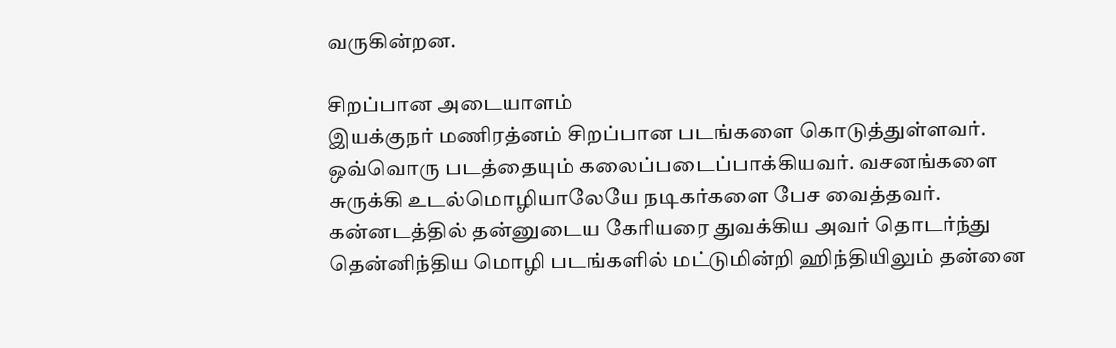வருகின்றன.

சிறப்பான அடையாளம்
இயக்குநர் மணிரத்னம் சிறப்பான படங்களை கொடுத்துள்ளவர். ஒவ்வொரு படத்தையும் கலைப்படைப்பாக்கியவர். வசனங்களை சுருக்கி உடல்மொழியாலேயே நடிகர்களை பேச வைத்தவர். கன்னடத்தில் தன்னுடைய கேரியரை துவக்கிய அவர் தொடர்ந்து தென்னிந்திய மொழி படங்களில் மட்டுமின்றி ஹிந்தியிலும் தன்னை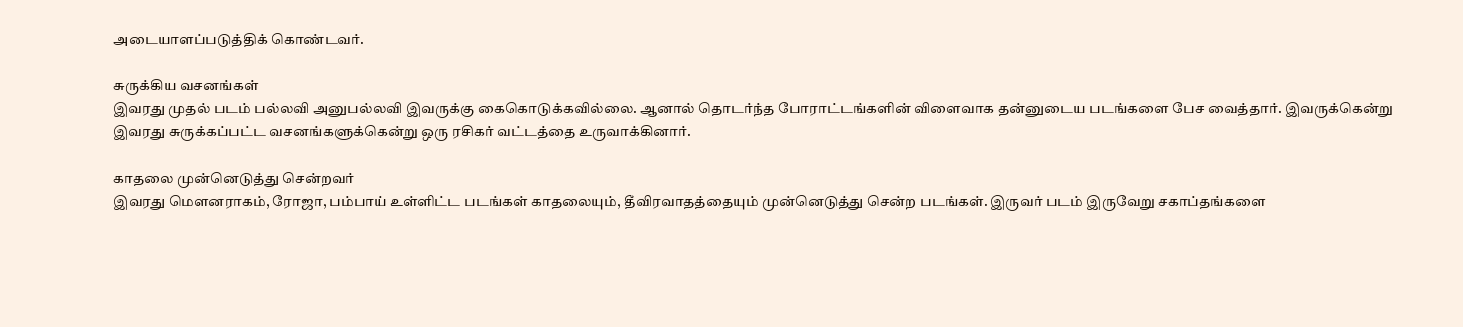அடையாளப்படுத்திக் கொண்டவர்.

சுருக்கிய வசனங்கள்
இவரது முதல் படம் பல்லவி அனுபல்லவி இவருக்கு கைகொடுக்கவில்லை. ஆனால் தொடர்ந்த போராட்டங்களின் விளைவாக தன்னுடைய படங்களை பேச வைத்தார். இவருக்கென்று இவரது சுருக்கப்பட்ட வசனங்களுக்கென்று ஒரு ரசிகர் வட்டத்தை உருவாக்கினார்.

காதலை முன்னெடுத்து சென்றவர்
இவரது மௌனராகம், ரோஜா, பம்பாய் உள்ளிட்ட படங்கள் காதலையும், தீவிரவாதத்தையும் முன்னெடுத்து சென்ற படங்கள். இருவர் படம் இருவேறு சகாப்தங்களை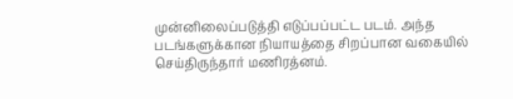முன்னிலைப்படுத்தி எடுப்பப்பட்ட படம். அந்த படங்களுக்கான நியாயத்தை சிறப்பான வகையில் செய்திருந்தார் மணிரத்னம்.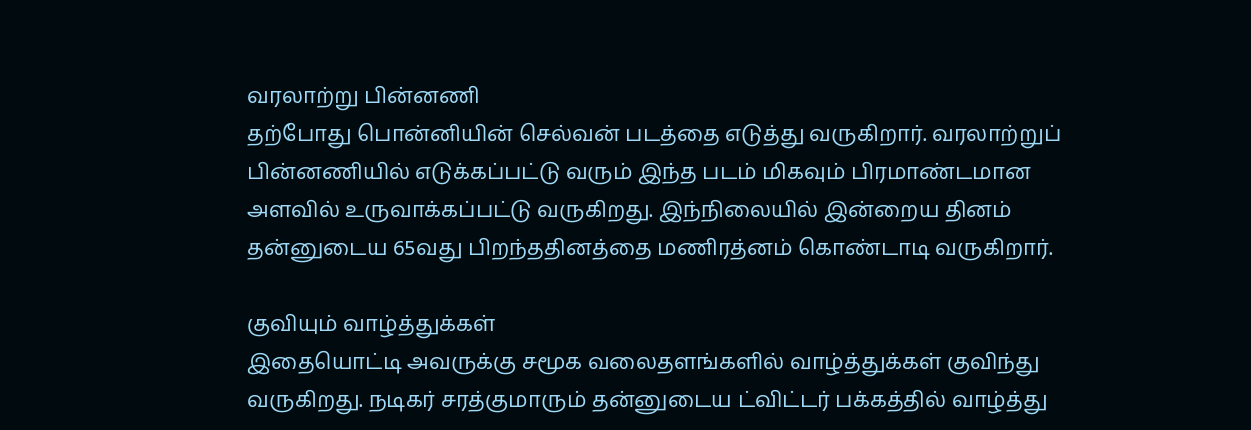வரலாற்று பின்னணி
தற்போது பொன்னியின் செல்வன் படத்தை எடுத்து வருகிறார். வரலாற்றுப் பின்னணியில் எடுக்கப்பட்டு வரும் இந்த படம் மிகவும் பிரமாண்டமான அளவில் உருவாக்கப்பட்டு வருகிறது. இந்நிலையில் இன்றைய தினம் தன்னுடைய 65வது பிறந்ததினத்தை மணிரத்னம் கொண்டாடி வருகிறார்.

குவியும் வாழ்த்துக்கள்
இதையொட்டி அவருக்கு சமூக வலைதளங்களில் வாழ்த்துக்கள் குவிந்து வருகிறது. நடிகர் சரத்குமாரும் தன்னுடைய ட்விட்டர் பக்கத்தில் வாழ்த்து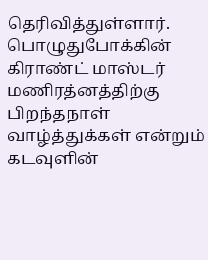தெரிவித்துள்ளார். பொழுதுபோக்கின் கிராண்ட் மாஸ்டர் மணிரத்னத்திற்கு பிறந்தநாள் வாழ்த்துக்கள் என்றும் கடவுளின்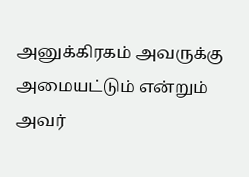அனுக்கிரகம் அவருக்கு அமையட்டும் என்றும் அவர்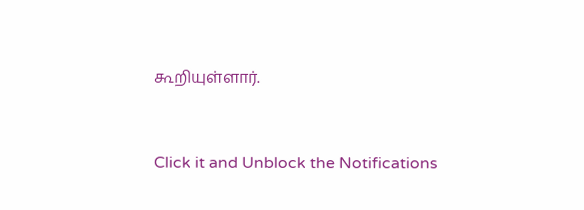கூறியுள்ளார்.


Click it and Unblock the Notifications